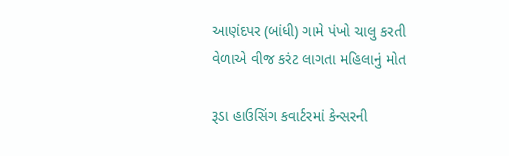આણંદપર (બાંધી) ગામે પંખો ચાલુ કરતી વેળાએ વીજ કરંટ લાગતા મહિલાનું મોત

રૂડા હાઉસિંગ કવાર્ટરમાં કેન્સરની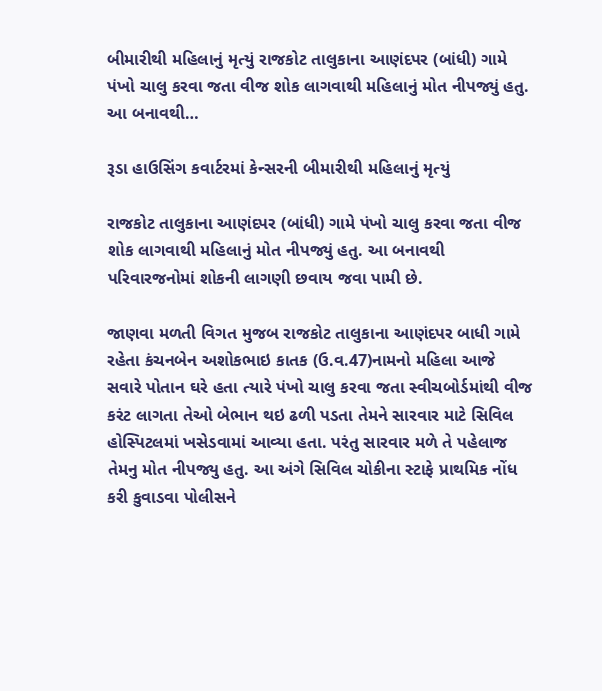બીમારીથી મહિલાનું મૃત્યું રાજકોટ તાલુકાના આણંદપર (બાંધી) ગામે પંખો ચાલુ કરવા જતા વીજ શોક લાગવાથી મહિલાનું મોત નીપજ્યું હતુ. આ બનાવથી…

રૂડા હાઉસિંગ કવાર્ટરમાં કેન્સરની બીમારીથી મહિલાનું મૃત્યું

રાજકોટ તાલુકાના આણંદપર (બાંધી) ગામે પંખો ચાલુ કરવા જતા વીજ શોક લાગવાથી મહિલાનું મોત નીપજ્યું હતુ. આ બનાવથી પરિવારજનોમાં શોકની લાગણી છવાય જવા પામી છે.

જાણવા મળતી વિગત મુજબ રાજકોટ તાલુકાના આણંદપર બાધી ગામે રહેતા કંચનબેન અશોકભાઇ કાતક (ઉ.વ.47)નામનો મહિલા આજે સવારે પોતાન ઘરે હતા ત્યારે પંખો ચાલુ કરવા જતા સ્વીચબોર્ડમાંથી વીજ કરંટ લાગતા તેઓ બેભાન થઇ ઢળી પડતા તેમને સારવાર માટે સિવિલ હોસ્પિટલમાં ખસેડવામાં આવ્યા હતા. પરંતુ સારવાર મળે તે પહેલાજ તેમનુ મોત નીપજ્યુ હતુ. આ અંગે સિવિલ ચોકીના સ્ટાફે પ્રાથમિક નોંધ કરી કુવાડવા પોલીસને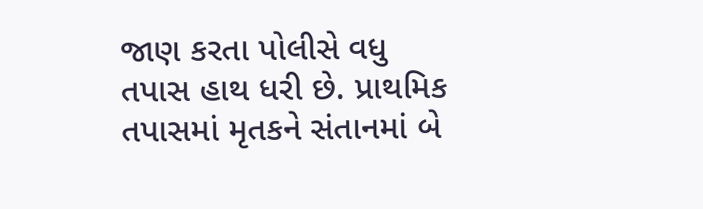જાણ કરતા પોલીસે વધુ તપાસ હાથ ધરી છે. પ્રાથમિક તપાસમાં મૃતકને સંતાનમાં બે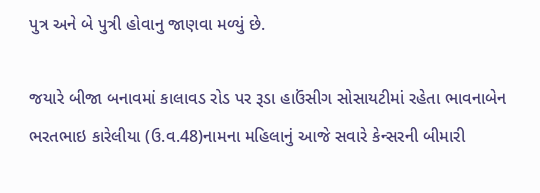પુત્ર અને બે પુત્રી હોવાનુ જાણવા મળ્યું છે.

જયારે બીજા બનાવમાં કાલાવડ રોડ પર રૂડા હાઉંસીગ સોસાયટીમાં રહેતા ભાવનાબેન ભરતભાઇ કારેલીયા (ઉ.વ.48)નામના મહિલાનું આજે સવારે કેન્સરની બીમારી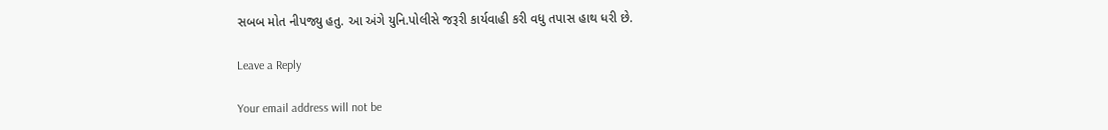સબબ મોત નીપજ્યુ હતુ. આ અંગે યુનિ.પોલીસે જરૂરી કાર્યવાહી કરી વધુ તપાસ હાથ ધરી છે.

Leave a Reply

Your email address will not be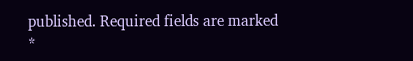published. Required fields are marked *